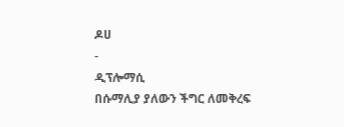ዶሀ
-
ዲፕሎማሲ
በሱማሊያ ያለውን ችግር ለመቅረፍ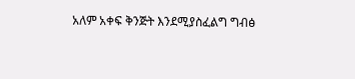አለም አቀፍ ቅንጅት እንደሚያስፈልግ ግብፅ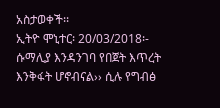አስታወቀች፡፡
ኢትዮ ሞኒተር፡ 20/03/2018፡- ሱማሊያ እንዳንገባ የበጀት እጥረት እንቅፋት ሆኖብናል›› ሲሉ የግብፅ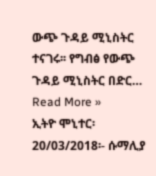ውጭ ጉዳይ ሚኒስትር ተናገሩ፡፡ የግብፅ የውጭ ጉዳይ ሚኒስትር በድር…
Read More »
ኢትዮ ሞኒተር፡ 20/03/2018፡- ሱማሊያ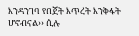እንዳንገባ የበጀት እጥረት እንቅፋት ሆኖብናል›› ሲሉ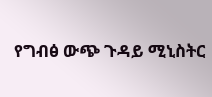የግብፅ ውጭ ጉዳይ ሚኒስትር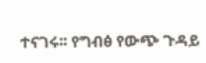ተናገሩ፡፡ የግብፅ የውጭ ጉዳይ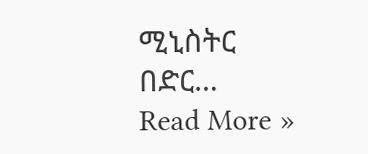ሚኒስትር በድር…
Read More »